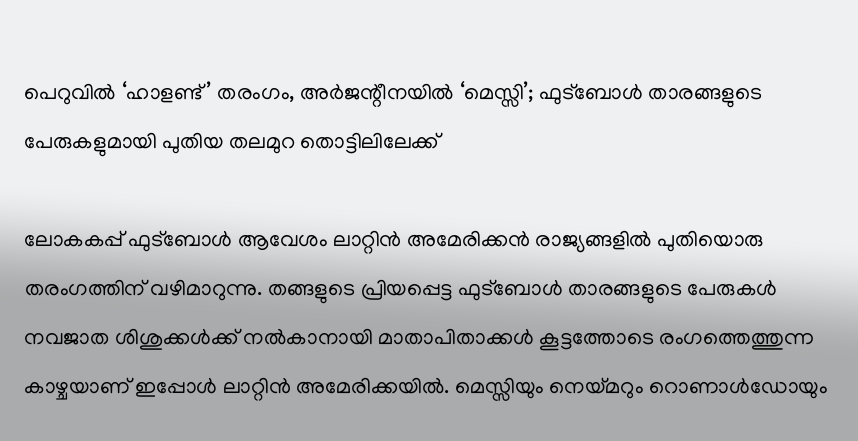പെറുവിൽ ‘ഹാളണ്ട്’ തരംഗം, അർജന്റീനയിൽ ‘മെസ്സി’; ഫുട്ബോൾ താരങ്ങളുടെ പേരുകളുമായി പുതിയ തലമുറ തൊട്ടിലിലേക്ക്

ലോകകപ്പ് ഫുട്ബോൾ ആവേശം ലാറ്റിൻ അമേരിക്കൻ രാജ്യങ്ങളിൽ പുതിയൊരു തരംഗത്തിന് വഴിമാറുന്നു. തങ്ങളുടെ പ്രിയപ്പെട്ട ഫുട്ബോൾ താരങ്ങളുടെ പേരുകൾ നവജാത ശിശുക്കൾക്ക് നൽകാനായി മാതാപിതാക്കൾ കൂട്ടത്തോടെ രംഗത്തെത്തുന്ന കാഴ്ചയാണ് ഇപ്പോൾ ലാറ്റിൻ അമേരിക്കയിൽ. മെസ്സിയും നെയ്മറും റൊണാൾഡോയും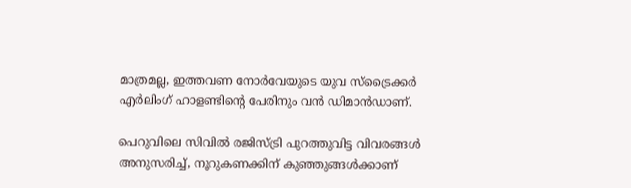മാത്രമല്ല, ഇത്തവണ നോർവേയുടെ യുവ സ്ട്രൈക്കർ എർലിംഗ് ഹാളണ്ടിന്റെ പേരിനും വൻ ഡിമാൻഡാണ്.

പെറുവിലെ സിവിൽ രജിസ്ട്രി പുറത്തുവിട്ട വിവരങ്ങൾ അനുസരിച്ച്, നൂറുകണക്കിന് കുഞ്ഞുങ്ങൾക്കാണ്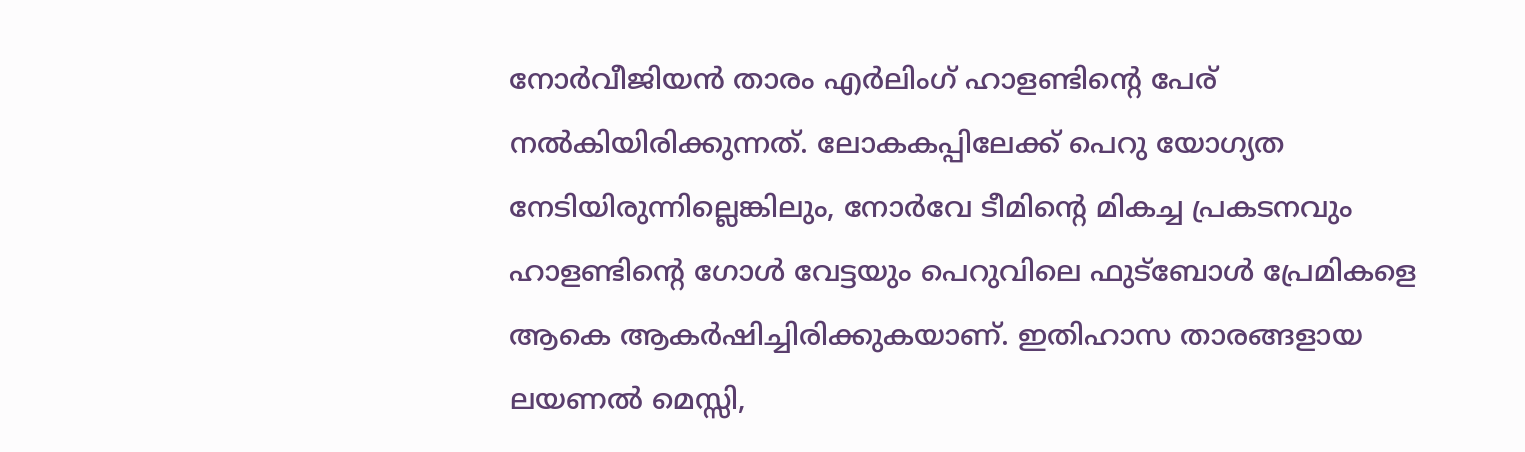നോർവീജിയൻ താരം എർലിംഗ് ഹാളണ്ടിന്റെ പേര് നൽകിയിരിക്കുന്നത്. ലോകകപ്പിലേക്ക് പെറു യോഗ്യത നേടിയിരുന്നില്ലെങ്കിലും, നോർവേ ടീമിന്റെ മികച്ച പ്രകടനവും ഹാളണ്ടിന്റെ ഗോൾ വേട്ടയും പെറുവിലെ ഫുട്ബോൾ പ്രേമികളെ ആകെ ആകർഷിച്ചിരിക്കുകയാണ്. ഇതിഹാസ താരങ്ങളായ ലയണൽ മെസ്സി,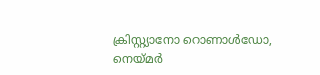ക്രിസ്റ്റ്യാനോ റൊണാൾഡോ, നെയ്മർ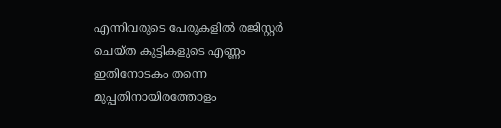എന്നിവരുടെ പേരുകളിൽ രജിസ്റ്റർ ചെയ്ത കുട്ടികളുടെ എണ്ണം ഇതിനോടകം തന്നെ മുപ്പതിനായിരത്തോളം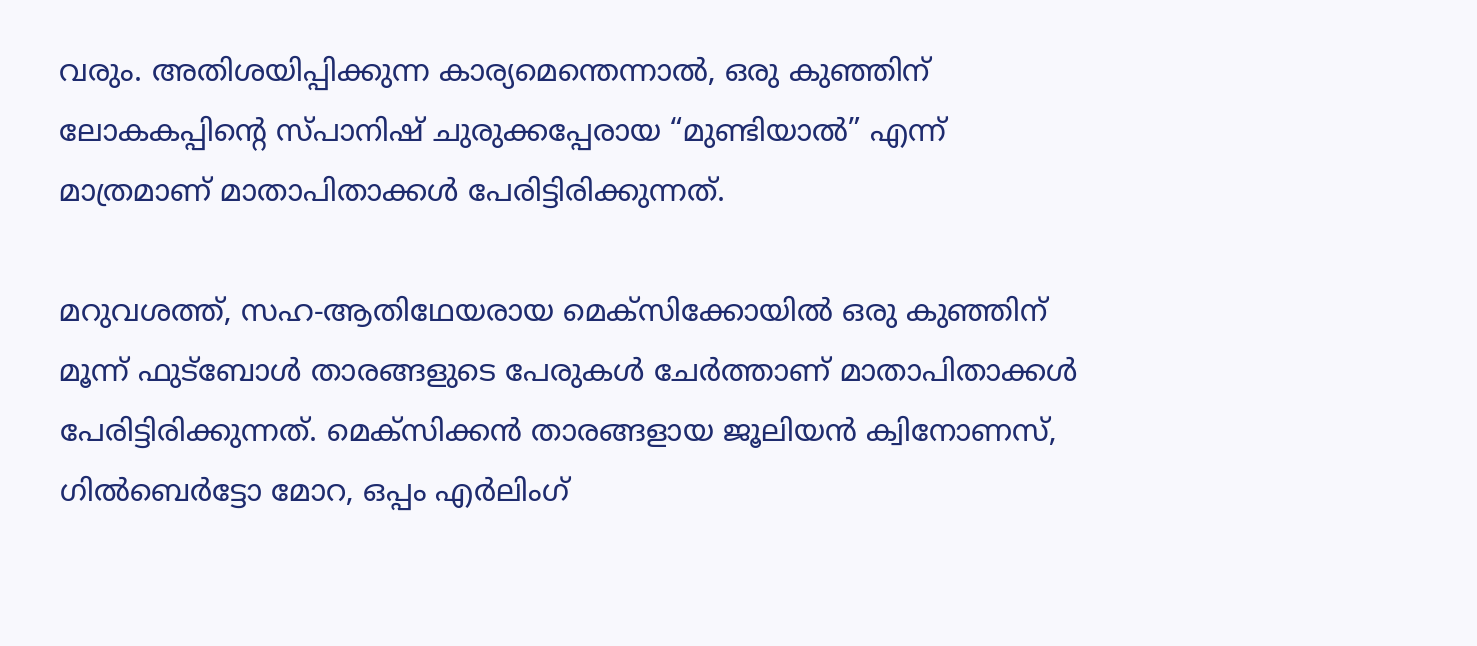വരും. അതിശയിപ്പിക്കുന്ന കാര്യമെന്തെന്നാൽ, ഒരു കുഞ്ഞിന് ലോകകപ്പിന്റെ സ്പാനിഷ് ചുരുക്കപ്പേരായ “മുണ്ടിയാൽ” എന്ന് മാത്രമാണ് മാതാപിതാക്കൾ പേരിട്ടിരിക്കുന്നത്.

മറുവശത്ത്, സഹ-ആതിഥേയരായ മെക്സിക്കോയിൽ ഒരു കുഞ്ഞിന് മൂന്ന് ഫുട്ബോൾ താരങ്ങളുടെ പേരുകൾ ചേർത്താണ് മാതാപിതാക്കൾ പേരിട്ടിരിക്കുന്നത്. മെക്സിക്കൻ താരങ്ങളായ ജൂലിയൻ ക്വിനോണസ്, ഗിൽബെർട്ടോ മോറ, ഒപ്പം എർലിംഗ്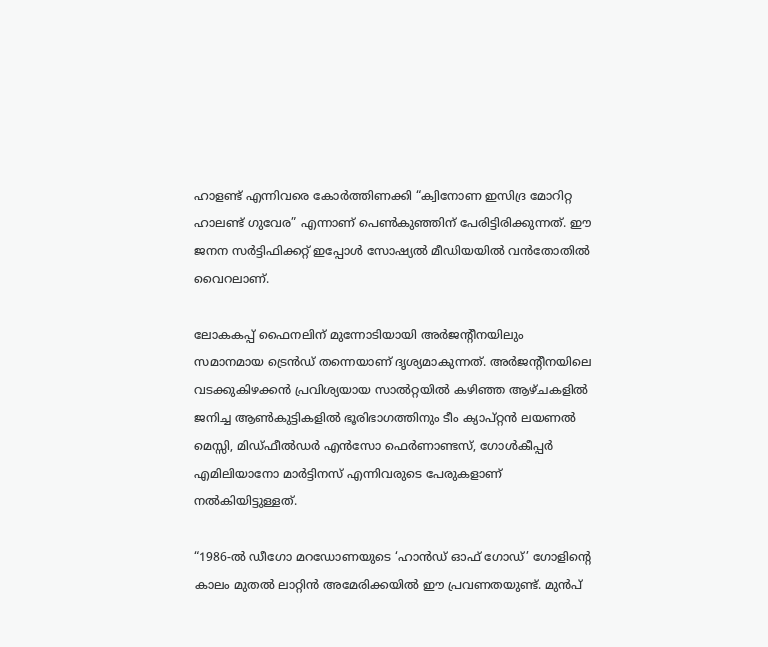ഹാളണ്ട് എന്നിവരെ കോർത്തിണക്കി “ക്വിനോണ ഇസിദ്ര മോറിറ്റ ഹാലണ്ട് ഗുവേര” എന്നാണ് പെൺകുഞ്ഞിന് പേരിട്ടിരിക്കുന്നത്. ഈ ജനന സർട്ടിഫിക്കറ്റ് ഇപ്പോൾ സോഷ്യൽ മീഡിയയിൽ വൻതോതിൽ വൈറലാണ്.

ലോകകപ്പ് ഫൈനലിന് മുന്നോടിയായി അർജന്റീനയിലും സമാനമായ ട്രെൻഡ് തന്നെയാണ് ദൃശ്യമാകുന്നത്. അർജന്റീനയിലെ വടക്കുകിഴക്കൻ പ്രവിശ്യയായ സാൽറ്റയിൽ കഴിഞ്ഞ ആഴ്ചകളിൽ ജനിച്ച ആൺകുട്ടികളിൽ ഭൂരിഭാഗത്തിനും ടീം ക്യാപ്റ്റൻ ലയണൽ മെസ്സി, മിഡ്ഫീൽഡർ എൻസോ ഫെർണാണ്ടസ്, ഗോൾകീപ്പർ എമിലിയാനോ മാർട്ടിനസ് എന്നിവരുടെ പേരുകളാണ് നൽകിയിട്ടുള്ളത്.

“1986-ൽ ഡീഗോ മറഡോണയുടെ ‘ഹാൻഡ് ഓഫ് ഗോഡ്’ ഗോളിന്റെ കാലം മുതൽ ലാറ്റിൻ അമേരിക്കയിൽ ഈ പ്രവണതയുണ്ട്. മുൻപ്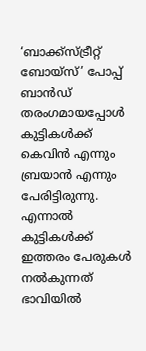‘ബാക്ക്‌സ്ട്രീറ്റ് ബോയ്സ്’ പോപ്പ് ബാൻഡ് തരംഗമായപ്പോൾ കുട്ടികൾക്ക് കെവിൻ എന്നും ബ്രയാൻ എന്നും പേരിട്ടിരുന്നു. എന്നാൽ കുട്ടികൾക്ക് ഇത്തരം പേരുകൾ നൽകുന്നത് ഭാവിയിൽ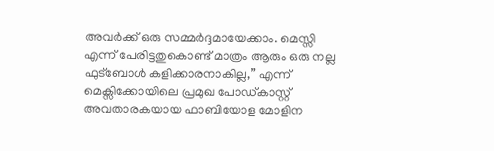അവർക്ക് ഒരു സമ്മർദ്ദമായേക്കാം. മെസ്സി എന്ന് പേരിട്ടതുകൊണ്ട് മാത്രം ആരും ഒരു നല്ല ഫുട്ബോൾ കളിക്കാരനാകില്ല,” എന്ന് മെക്സിക്കോയിലെ പ്രമുഖ പോഡ്‌കാസ്റ്റ് അവതാരകയായ ഫാബിയോള മോളിന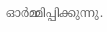ഓർമ്മിപ്പിക്കുന്നു.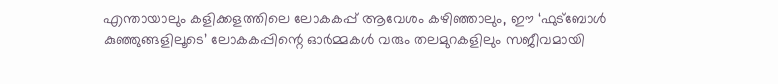എന്തായാലും കളിക്കളത്തിലെ ലോകകപ്പ് ആവേശം കഴിഞ്ഞാലും, ഈ ‘ഫുട്ബോൾ കുഞ്ഞുങ്ങളിലൂടെ’ ലോകകപ്പിന്റെ ഓർമ്മകൾ വരും തലമുറകളിലും സജീവമായി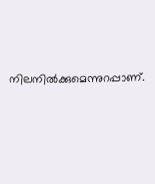നിലനിൽക്കുമെന്നുറപ്പാണ്.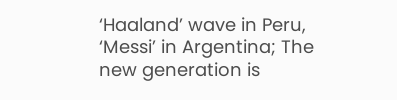‘Haaland’ wave in Peru, ‘Messi’ in Argentina; The new generation is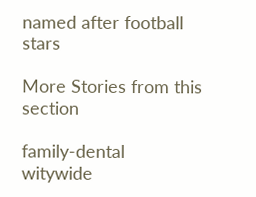named after football stars

More Stories from this section

family-dental
witywide